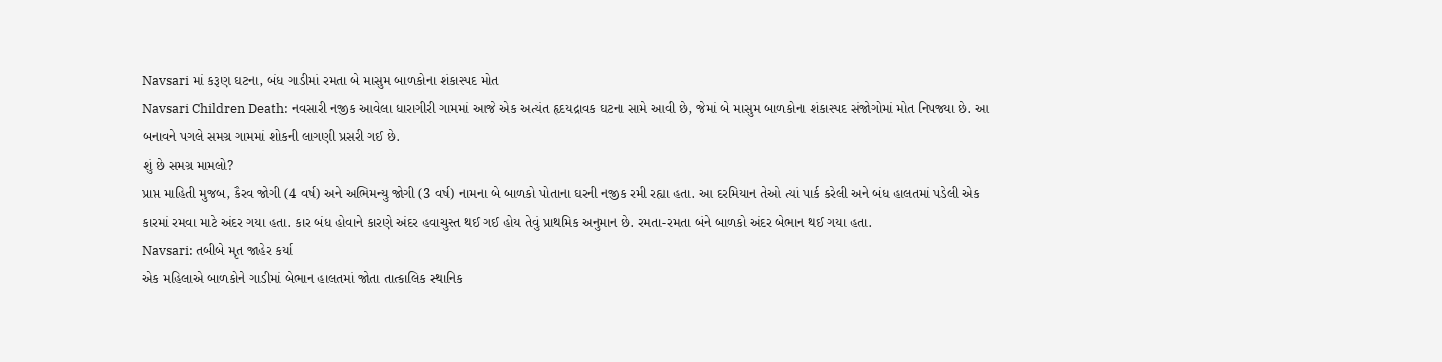Navsari માં કરૂણ ઘટના, બંધ ગાડીમાં રમતા બે માસુમ બાળકોના શંકાસ્પદ મોત
Navsari Children Death: નવસારી નજીક આવેલા ધારાગીરી ગામમાં આજે એક અત્યંત હૃદયદ્રાવક ઘટના સામે આવી છે, જેમાં બે માસુમ બાળકોના શંકાસ્પદ સંજોગોમાં મોત નિપજ્યા છે. આ બનાવને પગલે સમગ્ર ગામમાં શોકની લાગણી પ્રસરી ગઈ છે.
શું છે સમગ્ર મામલો?
પ્રાપ્ત માહિતી મુજબ, કૈરવ જોગી (4 વર્ષ) અને અભિમન્યુ જોગી (3 વર્ષ) નામના બે બાળકો પોતાના ઘરની નજીક રમી રહ્યા હતા. આ દરમિયાન તેઓ ત્યાં પાર્ક કરેલી અને બંધ હાલતમાં પડેલી એક કારમાં રમવા માટે અંદર ગયા હતા. કાર બંધ હોવાને કારણે અંદર હવાચુસ્ત થઈ ગઈ હોય તેવું પ્રાથમિક અનુમાન છે. રમતા-રમતા બંને બાળકો અંદર બેભાન થઈ ગયા હતા.
Navsari: તબીબે મૃત જાહેર કર્યા
એક મહિલાએ બાળકોને ગાડીમાં બેભાન હાલતમાં જોતા તાત્કાલિક સ્થાનિક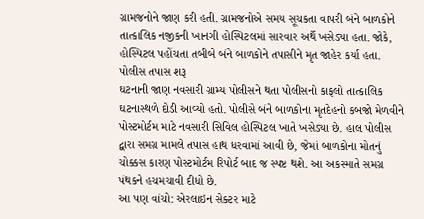ગ્રામજનોને જાણ કરી હતી. ગ્રામજનોએ સમય સૂચકતા વાપરી બંને બાળકોને તાત્કાલિક નજીકની ખાનગી હોસ્પિટલમાં સારવાર અર્થે ખસેડ્યા હતા. જોકે, હોસ્પિટલ પહોંચતા તબીબે બંને બાળકોને તપાસીને મૃત જાહેર કર્યા હતા.
પોલીસ તપાસ શરૂ
ઘટનાની જાણ નવસારી ગ્રામ્ય પોલીસને થતા પોલીસનો કાફલો તાત્કાલિક ઘટનાસ્થળે દોડી આવ્યો હતો. પોલીસે બંને બાળકોના મૃતદેહનો કબજો મેળવીને પોસ્ટમોર્ટમ માટે નવસારી સિવિલ હોસ્પિટલ ખાતે ખસેડ્યા છે. હાલ પોલીસ દ્વારા સમગ્ર મામલે તપાસ હાથ ધરવામાં આવી છે, જેમાં બાળકોના મોતનું ચોક્કસ કારણ પોસ્ટમોર્ટમ રિપોર્ટ બાદ જ સ્પષ્ટ થશે. આ અકસ્માતે સમગ્ર પંથકને હચમચાવી દીધો છે.
આ પણ વાંચો: એરલાઇન સેક્ટર માટે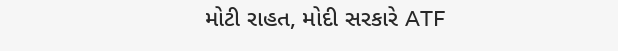મોટી રાહત, મોદી સરકારે ATF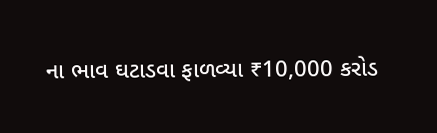ના ભાવ ઘટાડવા ફાળવ્યા ₹10,000 કરોડ